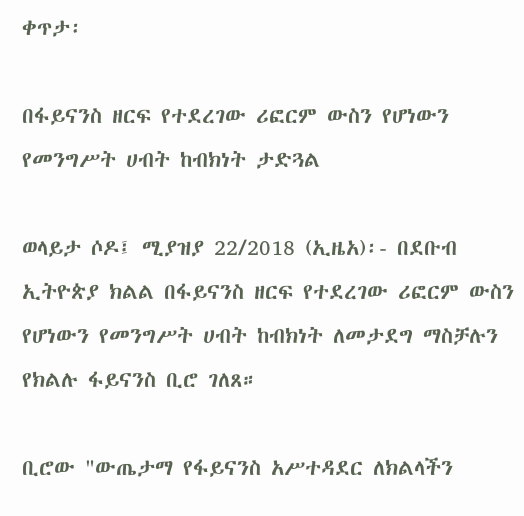ቀጥታ፡

በፋይናንስ ዘርፍ የተደረገው ሪፎርም ውስን የሆነውን የመንግሥት ሀብት ከብክነት ታድጓል

ወላይታ ሶዶ፤ ሚያዝያ 22/2018 (ኢዜአ)፡- በደቡብ ኢትዮጵያ ክልል በፋይናንስ ዘርፍ የተደረገው ሪፎርም ውስን የሆነውን የመንግሥት ሀብት ከብክነት ለመታደግ ማስቻሉን የክልሉ ፋይናንስ ቢሮ ገለጸ።

ቢሮው "ውጤታማ የፋይናንስ አሥተዳደር ለክልላችን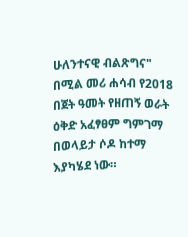ሁለንተናዊ ብልጽግና" በሚል መሪ ሐሳብ የ2018 በጀት ዓመት የዘጠኝ ወራት ዕቅድ አፈፃፀም ግምገማ በወላይታ ሶዶ ከተማ እያካሄደ ነው።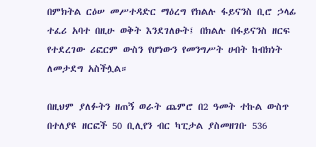በምክትል ርዕሠ መሥተዳድር ማዕረግ የክልሉ ፋይናንስ ቢሮ ኃላፊ ተፈሪ አባተ በዚሁ ወቅት እንደገለፁት፤ በክልሉ በፋይናንስ ዘርፍ የተደረገው ሪፎርም ውስን የሆነውን የመንግሥት ሀብት ከብክነት ለመታደግ አስችሏል።

በዚህም ያለፉትን ዘጠኝ ወራት ጨምሮ በ2 ዓመት ተኩል ውስጥ በተለያዩ ዘርፎች 50 ቢሊየን ብር ካፒታል ያስመዘገቡ 536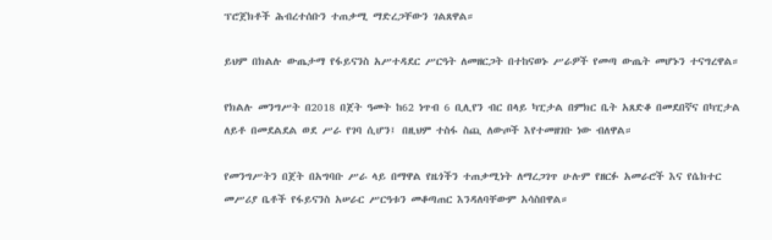ፕሮጀክቶች ሕብረተሰቡን ተጠቃሚ ማድረጋቸውን ገልጸዋል።

ይህም በክልሉ ውጤታማ የፋይናንስ አሥተዳደር ሥርዓት ለመዘርጋት በተከናወኑ ሥራዎች የመጣ ውጤት መሆኑን ተናግረዋል።

የክልሉ መንግሥት በ2018 በጀት ዓመት ከ62 ነጥብ 6 ቢሊየን ብር በላይ ካፒታል በምክር ቤት አጸድቆ በመደበኛና በካፒታል ለይቶ በመደልደል ወደ ሥራ የገባ ሲሆን፤ በዚህም ተስፋ ስጪ ለውጦች እየተመዘገቡ ነው ብለዋል።

የመንግሥትን በጀት በአግባቡ ሥራ ላይ በማዋል የዜጎችን ተጠቃሚነት ለማረጋገጥ ሁሉም የዘርፉ አመራሮች እና የሴክተር መሥሪያ ቤቶች የፋይናንስ አሠራር ሥርዓቱን መቆጣጠር እንዳለባቸውም አሳስበዋል።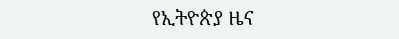የኢትዮጵያ ዜና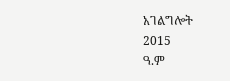አገልግሎት
2015
ዓ.ም